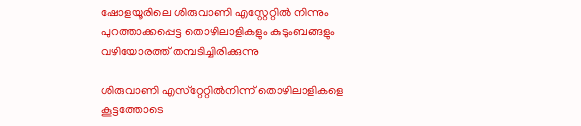ഷോളയൂരിലെ ശിരുവാണി എസ്റ്റേറ്റിൽ നിന്നും പുറത്താക്കപ്പെട്ട തൊഴിലാളികളും കുടുംബങ്ങളും വഴിയോരത്ത് തമ്പടിച്ചിരിക്കുന്നു

ശിരുവാണി എസ്‌റ്റേറ്റിൽനിന്ന് തൊഴിലാളികളെ കൂട്ടത്തോടെ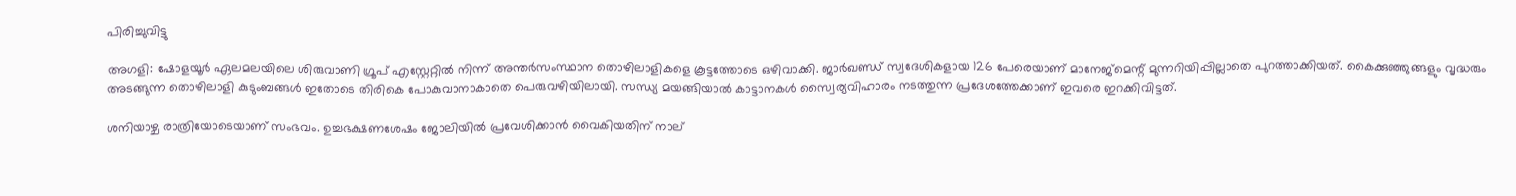പിരിച്ചുവിട്ടു

അഗളി: ഷോളയൂർ ഏലമലയിലെ ശിരുവാണി ഗ്രൂപ് എസ്റ്റേറ്റിൽ നിന്ന് അന്തർസംസ്ഥാന തൊഴിലാളികളെ കൂട്ടത്തോടെ ഒഴിവാക്കി. ജാർഖണ്ഡ് സ്വദേശികളായ 126 പേരെയാണ് മാനേജ്മെന്റ് മുന്നറിയിപ്പില്ലാതെ പുറത്താക്കിയത്. കൈക്കുഞ്ഞുങ്ങളും വൃദ്ധരും അടങ്ങുന്ന തൊഴിലാളി കുടുംബങ്ങൾ ഇതോടെ തിരികെ പോകുവാനാകാതെ പെരുവഴിയിലായി. സന്ധ്യ മയങ്ങിയാൽ കാട്ടാനകൾ സ്വൈര്യവിഹാരം നടത്തുന്ന പ്രദേശത്തേക്കാണ് ഇവരെ ഇറക്കിവിട്ടത്.

ശനിയാഴ്ച രാത്രിയോടെയാണ് സംഭവം. ഉച്ചഭക്ഷണശേഷം ജോലിയിൽ പ്രവേശിക്കാൻ വൈകിയതിന് നാല്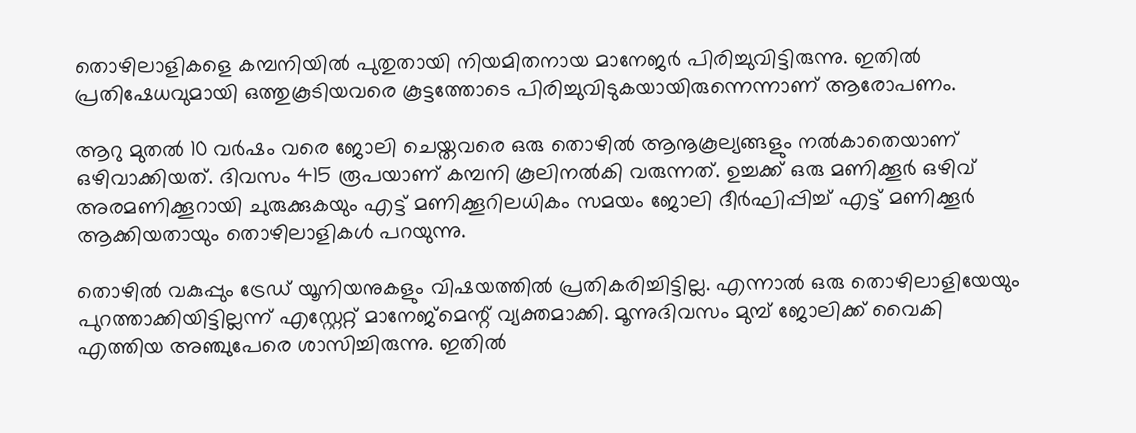തൊഴിലാളികളെ കമ്പനിയിൽ പുതുതായി നിയമിതനായ മാനേജർ പിരിച്ചുവിട്ടിരുന്നു. ഇതിൽ പ്രതിഷേധവുമായി ഒത്തുകൂടിയവരെ കൂട്ടത്തോടെ പിരിച്ചുവിടുകയായിരുന്നെന്നാണ് ആരോപണം.

ആറു മുതൽ 10 വർഷം വരെ ജോലി ചെയ്തവരെ ഒരു തൊഴിൽ ആനൂകൂല്യങ്ങളും നൽകാതെയാണ് ഒഴിവാക്കിയത്. ദിവസം 415 രൂപയാണ് കമ്പനി കൂലിനൽകി വരുന്നത്. ഉച്ചക്ക് ഒരു മണിക്കൂർ ഒഴിവ് അരമണിക്കൂറായി ചുരുക്കുകയും എട്ട് മണിക്കൂറിലധികം സമയം ജോലി ദീർഘിപ്പിച്ച് എട്ട് മണിക്കൂർ ആക്കിയതായും തൊഴിലാളികൾ പറയുന്നു.

തൊഴിൽ വകുപ്പും ട്രേഡ് യൂനിയനുകളും വിഷയത്തിൽ പ്രതികരിച്ചിട്ടില്ല. എന്നാൽ ഒരു തൊഴിലാളിയേയും പുറത്താക്കിയിട്ടില്ലന്ന് എസ്റ്റേറ്റ് മാനേജ്മെന്റ് വ്യക്തമാക്കി. മൂന്നുദിവസം മുമ്പ് ജോലിക്ക് വൈകി എത്തിയ അഞ്ചുപേരെ ശാസിച്ചിരുന്നു. ഇതിൽ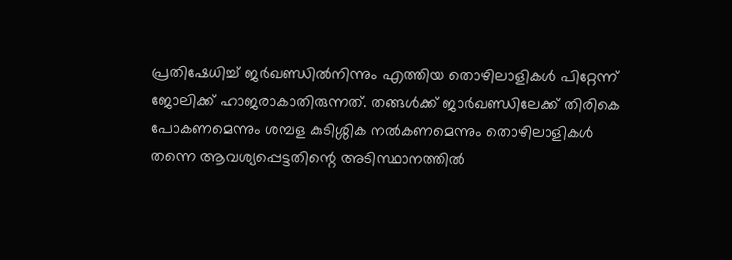പ്രതിഷേധിച്ച് ജർഖണ്ഡിൽനിന്നും എത്തിയ തൊഴിലാളികൾ പിറ്റേന്ന് ജോലിക്ക് ഹാജരാകാതിരുന്നത്. തങ്ങൾക്ക് ജാർഖണ്ഡിലേക്ക് തിരികെ പോകണമെന്നും ശമ്പള കുടിശ്ശിക നൽകണമെന്നും തൊഴിലാളികൾ തന്നെ ആവശ്യപ്പെട്ടതിന്റെ അടിസ്ഥാനത്തിൽ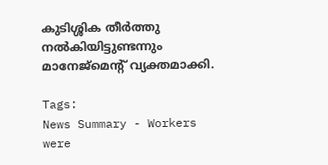കുടിശ്ശിക തീർത്തു നൽകിയിട്ടുണ്ടന്നും മാനേജ്മെന്റ് വ്യക്തമാക്കി.

Tags:
News Summary - Workers were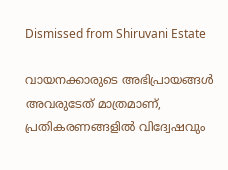Dismissed from Shiruvani Estate

വായനക്കാരുടെ അഭിപ്രായങ്ങള്‍ അവരുടേത് മാത്രമാണ്, പ്രതികരണങ്ങളിൽ വിദ്വേഷവും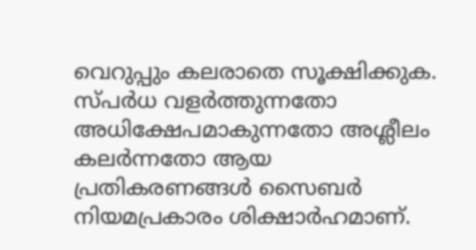വെറുപ്പും കലരാതെ സൂക്ഷിക്കുക. സ്പർധ വളർത്തുന്നതോ അധിക്ഷേപമാകുന്നതോ അശ്ലീലം കലർന്നതോ ആയ പ്രതികരണങ്ങൾ സൈബർ നിയമപ്രകാരം ശിക്ഷാർഹമാണ്.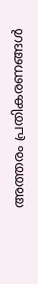അത്തരം പ്രതികരണങ്ങൾ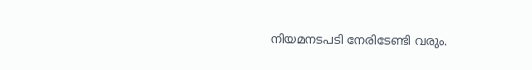നിയമനടപടി നേരിടേണ്ടി വരും.